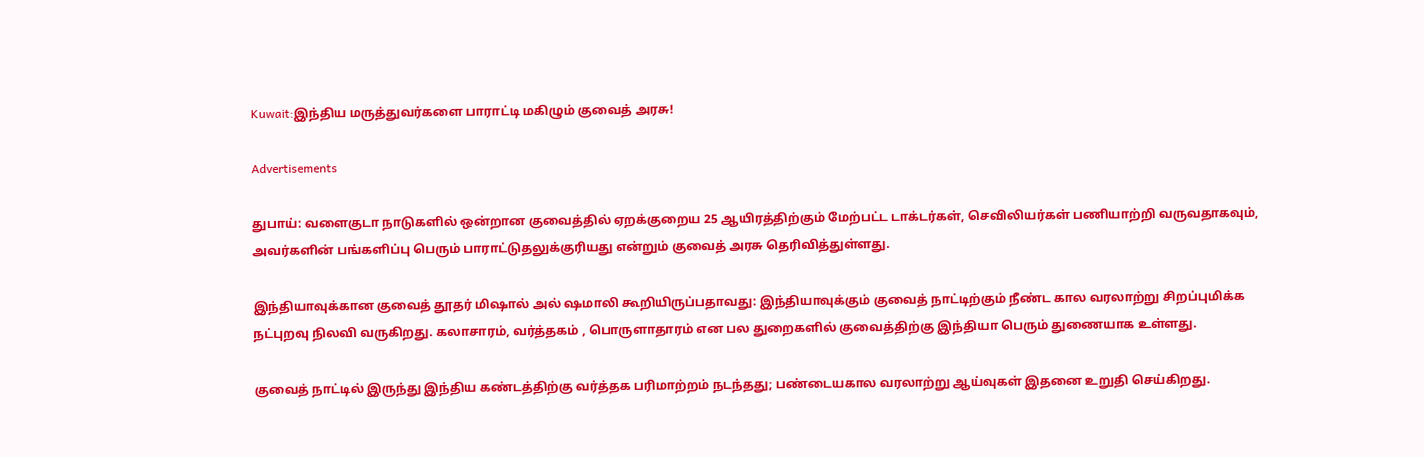Kuwait:இந்திய மருத்துவர்களை பாராட்டி மகிழும் குவைத் அரசு!

Advertisements

துபாய்: வளைகுடா நாடுகளில் ஒன்றான குவைத்தில் ஏறக்குறைய 25 ஆயிரத்திற்கும் மேற்பட்ட டாக்டர்கள், செவிலியர்கள் பணியாற்றி வருவதாகவும், அவர்களின் பங்களிப்பு பெரும் பாராட்டுதலுக்குரியது என்றும் குவைத் அரசு தெரிவித்துள்ளது.

இந்தியாவுக்கான குவைத் தூதர் மிஷால் அல் ஷமாலி கூறியிருப்பதாவது: இந்தியாவுக்கும் குவைத் நாட்டிற்கும் நீண்ட கால வரலாற்று சிறப்புமிக்க நட்புறவு நிலவி வருகிறது. கலாசாரம், வர்த்தகம் , பொருளாதாரம் என பல துறைகளில் குவைத்திற்கு இந்தியா பெரும் துணையாக உள்ளது.

குவைத் நாட்டில் இருந்து இந்திய கண்டத்திற்கு வர்த்தக பரிமாற்றம் நடந்தது; பண்டையகால வரலாற்று ஆய்வுகள் இதனை உறுதி செய்கிறது.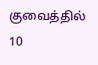குவைத்தில் 10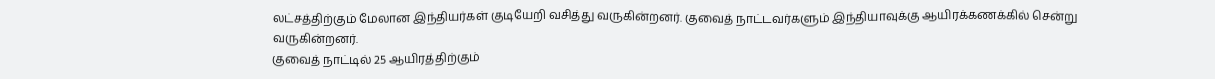லட்சத்திற்கும் மேலான இந்தியர்கள் குடியேறி வசித்து வருகின்றனர். குவைத் நாட்டவர்களும் இந்தியாவுக்கு ஆயிரக்கணக்கில் சென்று வருகின்றனர்.
குவைத் நாட்டில் 25 ஆயிரத்திற்கும்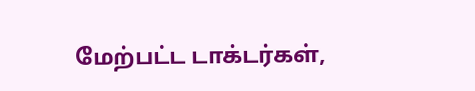மேற்பட்ட டாக்டர்கள்,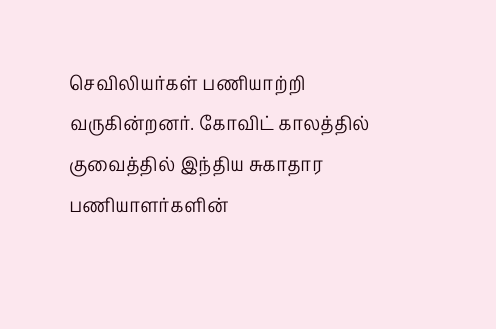செவிலியர்கள் பணியாற்றி வருகின்றனர். கோவிட் காலத்தில் குவைத்தில் இந்திய சுகாதார பணியாளர்களின்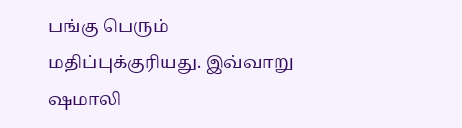பங்கு பெரும் மதிப்புக்குரியது. இவ்வாறு ஷமாலி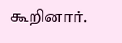கூறினார்.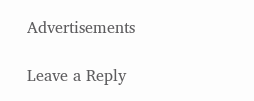Advertisements

Leave a Reply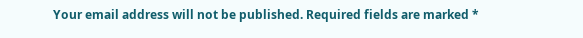Your email address will not be published. Required fields are marked *